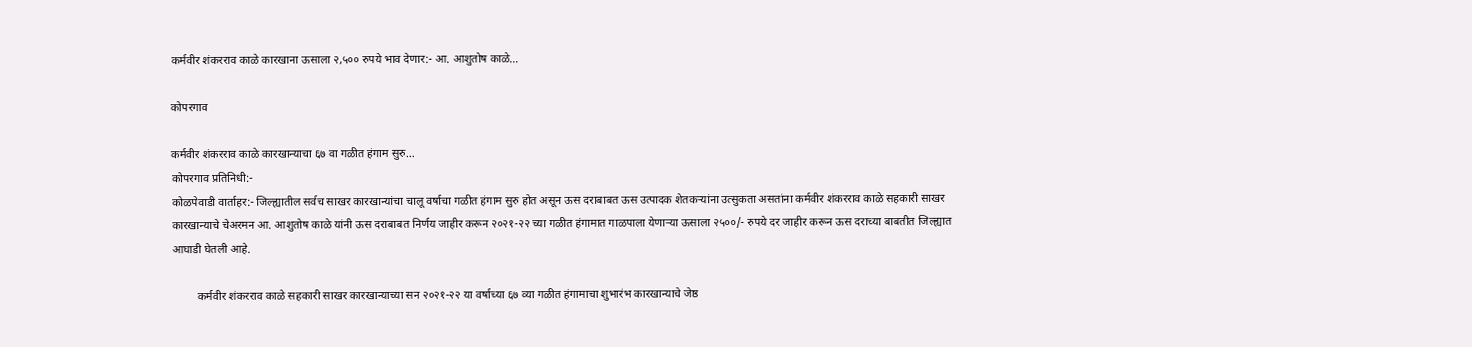कर्मवीर शंकरराव काळे कारखाना ऊसाला २,५०० रुपये भाव देणार:- आ. आशुतोष काळे…

कोपरगाव

कर्मवीर शंकरराव काळे कारखान्याचा ६७ वा गळीत हंगाम सुरु…
कोपरगाव प्रतिनिधी:-
कोळपेवाडी वार्ताहर:- जिल्ह्यातील सर्वच साखर कारखान्यांचा चालू वर्षाचा गळीत हंगाम सुरु होत असून ऊस दराबाबत ऊस उत्पादक शेतकऱ्यांना उत्सुकता असतांना कर्मवीर शंकरराव काळे सहकारी साखर कारखान्याचे चेअरमन आ. आशुतोष काळे यांनी ऊस दराबाबत निर्णय जाहीर करून २०२१-२२ च्या गळीत हंगामात गाळपाला येणाऱ्या ऊसाला २५००/- रुपये दर जाहीर करून ऊस दराच्या बाबतीत जिल्ह्यात आघाडी घेतली आहे.

         कर्मवीर शंकरराव काळे सहकारी साखर कारखान्याच्या सन २०२१-२२ या वर्षाच्या ६७ व्या गळीत हंगामाचा शुभारंभ कारखान्याचे जेष्ठ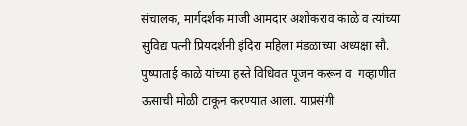संचालक, मार्गदर्शक माजी आमदार अशोकराव काळे व त्यांच्या सुविद्य पत्नी प्रियदर्शनी इंदिरा महिला मंडळाच्या अध्यक्षा सौ. पुष्पाताई काळे यांच्या हस्ते विधिवत पूजन करून व  गव्हाणीत ऊसाची मोळी टाकून करण्यात आला. याप्रसंगी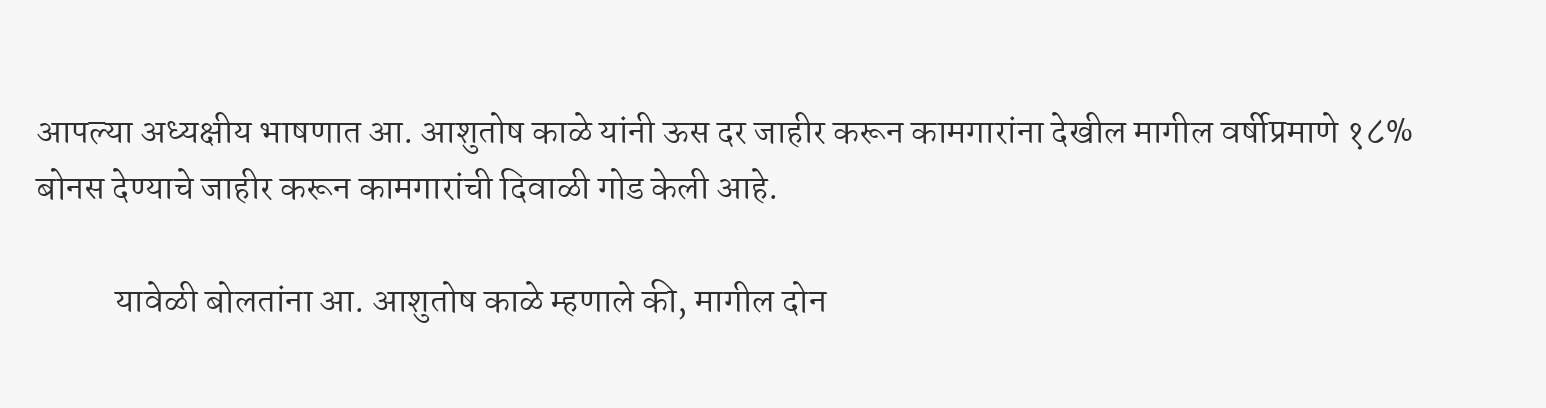आपल्या अध्यक्षीय भाषणात आ. आशुतोष काळे यांनी ऊस दर जाहीर करून कामगारांना देखील मागील वर्षीप्रमाणे १८% बोनस देण्याचे जाहीर करून कामगारांची दिवाळी गोड केली आहे.

           यावेळी बोलतांना आ. आशुतोष काळे म्हणाले की, मागील दोन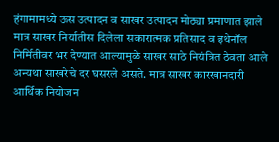हंगामामध्ये ऊस उत्पादन व साखर उत्पादन मोठ्या प्रमाणात झाले मात्र साखर निर्यातीस दिलेला सकारात्मक प्रतिसाद व इथेनॉल निर्मितीवर भर देण्यात आल्यामुळे साखर साठे नियंत्रित ठेवता आले अन्यथा साखरेचे दर घसरले असते. मात्र साखर कारखानदारी आर्थिक नियोजन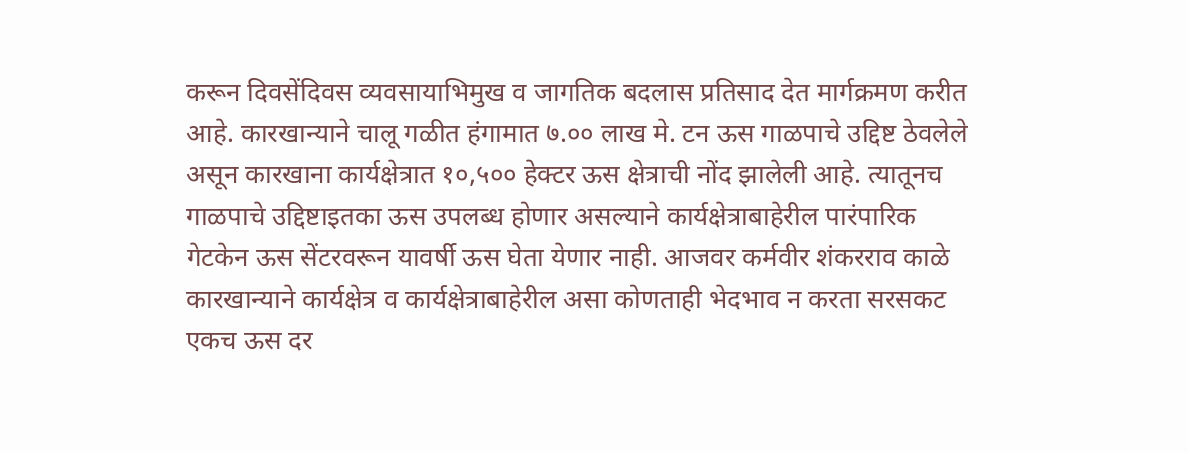करून दिवसेंदिवस व्यवसायाभिमुख व जागतिक बदलास प्रतिसाद देत मार्गक्रमण करीत आहे. कारखान्याने चालू गळीत हंगामात ७.०० लाख मे. टन ऊस गाळपाचे उद्दिष्ट ठेवलेले असून कारखाना कार्यक्षेत्रात १०,५०० हेक्टर ऊस क्षेत्राची नोंद झालेली आहे. त्यातूनच गाळपाचे उद्दिष्टाइतका ऊस उपलब्ध होणार असल्याने कार्यक्षेत्राबाहेरील पारंपारिक गेटकेन ऊस सेंटरवरून यावर्षी ऊस घेता येणार नाही. आजवर कर्मवीर शंकरराव काळे कारखान्याने कार्यक्षेत्र व कार्यक्षेत्राबाहेरील असा कोणताही भेदभाव न करता सरसकट एकच ऊस दर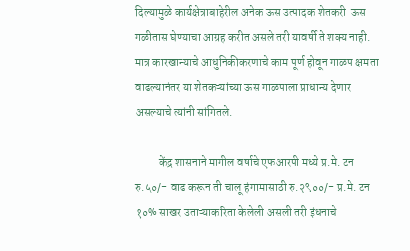दिल्यामुळे कार्यक्षेत्राबाहेरील अनेक ऊस उत्पादक शेतकरी  ऊस गळीतास घेण्याचा आग्रह करीत असले तरी यावर्षी ते शक्य नाही. मात्र कारखान्याचे आधुनिकीकरणाचे काम पूर्ण होवून गाळप क्षमता वाढल्यानंतर या शेतकऱ्यांच्या ऊस गाळपाला प्राधान्य देणार असल्याचे त्यांनी सांगितले.

          केंद्र शासनाने मागील वर्षाचे एफआरपी मध्ये प्र.मे. टन रु.५०/- वाढ करून ती चालू हंगामासाठी रु.२९००/- प्र.मे. टन १०% साखर उताऱ्याकरिता केलेली असली तरी इंधनाचे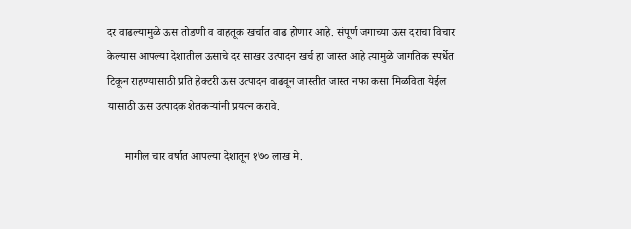दर वाढल्यामुळे ऊस तोडणी व वाहतूक खर्चात वाढ होणार आहे. संपूर्ण जगाच्या ऊस दराचा विचार केल्यास आपल्या देशातील ऊसाचे दर साखर उत्पादन खर्च हा जास्त आहे त्यामुळे जागतिक स्पर्धेत टिकून राहण्यासाठी प्रति हेक्टरी ऊस उत्पादन वाढवून जास्तीत जास्त नफा कसा मिळविता येईल यासाठी ऊस उत्पादक शेतकऱ्यांनी प्रयत्न करावे.

      मागील चार वर्षात आपल्या देशातून १७० लाख मे.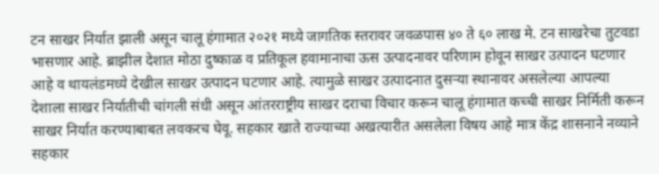टन साखर निर्यात झाली असून चालू हंगामात २०२१ मध्ये जागतिक स्तरावर जवळपास ४० ते ६० लाख मे. टन साखरेचा तुटवडा भासणार आहे. ब्राझील देशात मोठा दुष्काळ व प्रतिकूल हवामानाचा ऊस उत्पादनावर परिणाम होवून साखर उत्पादन घटणार आहे व थायलंडमध्ये देखील साखर उत्पादन घटणार आहे. त्यामुळे साखर उत्पादनात दुसऱ्या स्थानावर असलेल्या आपल्या देशाला साखर निर्यातीची चांगली संधी असून आंतरराष्ट्रीय साखर दराचा विचार करून चालू हंगामात कच्ची साखर निर्मिती करून साखर निर्यात करण्याबाबत लवकरच घेवू. सहकार खाते राज्याच्या अखत्यारीत असलेला विषय आहे मात्र केंद्र शासनाने नव्याने सहकार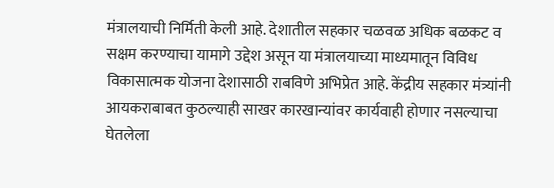मंत्रालयाची निर्मिती केली आहे. देशातील सहकार चळवळ अधिक बळकट व सक्षम करण्याचा यामागे उद्देश असून या मंत्रालयाच्या माध्यमातून विविध विकासात्मक योजना देशासाठी राबविणे अभिप्रेत आहे. केंद्रीय सहकार मंत्र्यांनी आयकराबाबत कुठल्याही साखर कारखान्यांवर कार्यवाही होणार नसल्याचा घेतलेला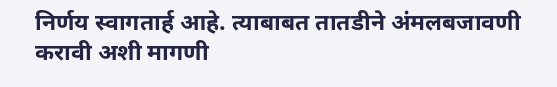निर्णय स्वागतार्ह आहे. त्याबाबत तातडीने अंमलबजावणी करावी अशी मागणी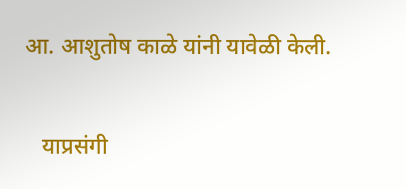आ. आशुतोष काळे यांनी यावेळी केली.

   याप्रसंगी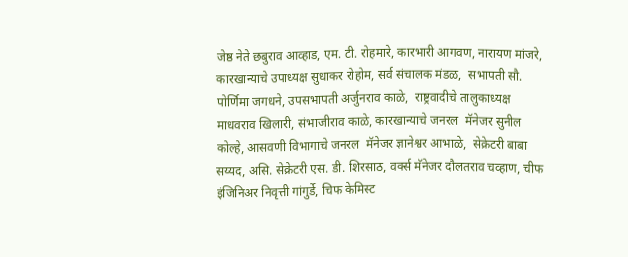जेष्ठ नेते छबुराव आव्हाड, एम. टी. रोहमारे, कारभारी आगवण, नारायण मांजरे, कारखान्याचे उपाध्यक्ष सुधाकर रोहोम, सर्व संचालक मंडळ,  सभापती सौ. पोर्णिमा जगधने, उपसभापती अर्जुनराव काळे,  राष्ट्रवादीचे तालुकाध्यक्ष माधवराव खिलारी, संभाजीराव काळे, कारखान्याचे जनरल  मॅनेजर सुनील कोल्हे, आसवणी विभागाचे जनरल  मॅनेजर ज्ञानेश्वर आभाळे,  सेक्रेटरी बाबा सय्यद, असि. सेक्रेटरी एस. डी. शिरसाठ, वर्क्स मॅनेजर दौलतराव चव्हाण, चीफ इंजिनिअर निवृत्ती गांगुर्डे, चिफ केमिस्ट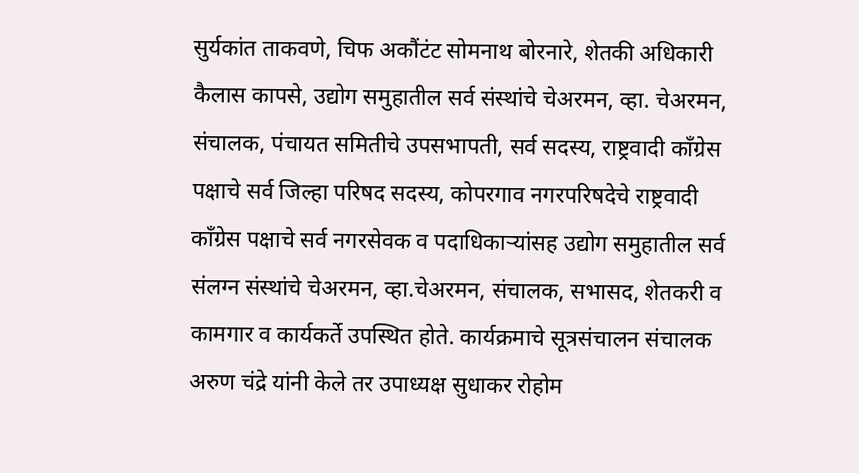सुर्यकांत ताकवणे, चिफ अकौंटंट सोमनाथ बोरनारे, शेतकी अधिकारी कैलास कापसे, उद्योग समुहातील सर्व संस्थांचे चेअरमन, व्हा. चेअरमन, संचालक, पंचायत समितीचे उपसभापती, सर्व सदस्य, राष्ट्रवादी कॉंग्रेस पक्षाचे सर्व जिल्हा परिषद सदस्य, कोपरगाव नगरपरिषदेचे राष्ट्रवादी कॉंग्रेस पक्षाचे सर्व नगरसेवक व पदाधिकाऱ्यांसह उद्योग समुहातील सर्व संलग्न संस्थांचे चेअरमन, व्हा.चेअरमन, संचालक, सभासद, शेतकरी व कामगार व कार्यकर्ते उपस्थित होते. कार्यक्रमाचे सूत्रसंचालन संचालक अरुण चंद्रे यांनी केले तर उपाध्यक्ष सुधाकर रोहोम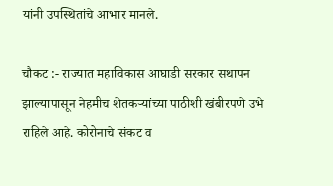यांनी उपस्थितांचे आभार मानले.

चौकट :- राज्यात महाविकास आघाडी सरकार सथापन झाल्यापासून नेहमीच शेतकऱ्यांच्या पाठीशी खंबीरपणे उभे राहिले आहे. कोरोनाचे संकट व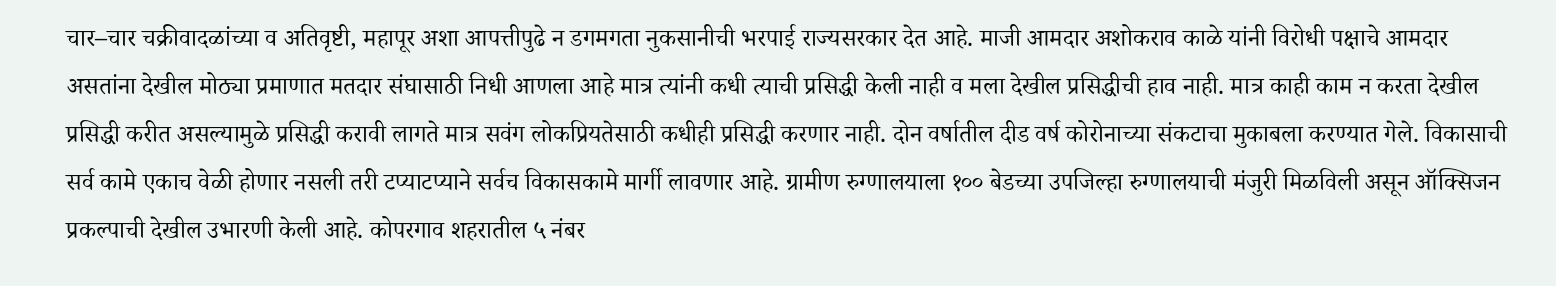चार–चार चक्रीवादळांच्या व अतिवृष्टी, महापूर अशा आपत्तीपुढे न डगमगता नुकसानीची भरपाई राज्यसरकार देत आहे. माजी आमदार अशोकराव काळे यांनी विरोधी पक्षाचे आमदार असतांना देखील मोठ्या प्रमाणात मतदार संघासाठी निधी आणला आहे मात्र त्यांनी कधी त्याची प्रसिद्धी केली नाही व मला देखील प्रसिद्धीची हाव नाही. मात्र काही काम न करता देखील प्रसिद्धी करीत असल्यामुळे प्रसिद्धी करावी लागते मात्र सवंग लोकप्रियतेसाठी कधीही प्रसिद्धी करणार नाही. दोन वर्षातील दीड वर्ष कोरोनाच्या संकटाचा मुकाबला करण्यात गेले. विकासाची सर्व कामे एकाच वेळी होणार नसली तरी टप्याटप्याने सर्वच विकासकामे मार्गी लावणार आहे. ग्रामीण रुग्णालयाला १०० बेडच्या उपजिल्हा रुग्णालयाची मंजुरी मिळविली असून ऑक्सिजन प्रकल्पाची देखील उभारणी केली आहे. कोपरगाव शहरातील ५ नंबर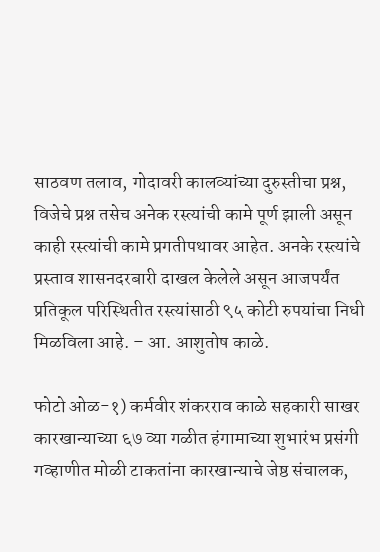साठवण तलाव, गोदावरी कालव्यांच्या दुरुस्तीचा प्रश्न, विजेचे प्रश्न तसेच अनेक रस्त्यांची कामे पूर्ण झाली असून काही रस्त्यांची कामे प्रगतीपथावर आहेत. अनके रस्त्यांचे प्रस्ताव शासनदरबारी दाखल केलेले असून आजपर्यंत प्रतिकूल परिस्थितीत रस्त्यांसाठी ९५ कोटी रुपयांचा निधी मिळविला आहे. – आ. आशुतोष काळे.

फोटो ओळ-१) कर्मवीर शंकरराव काळे सहकारी साखर कारखान्याच्या ६७ व्या गळीत हंगामाच्या शुभारंभ प्रसंगी गव्हाणीत मोळी टाकतांना कारखान्याचे जेष्ठ संचालक,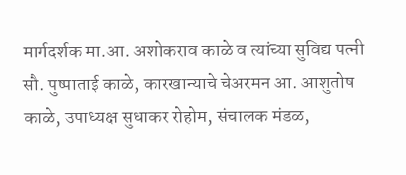मार्गदर्शक मा.आ. अशोकराव काळे व त्यांच्या सुविद्य पत्नी सौ. पुष्पाताई काळे, कारखान्याचे चेअरमन आ. आशुतोष काळे, उपाध्यक्ष सुधाकर रोहोम, संचालक मंडळ,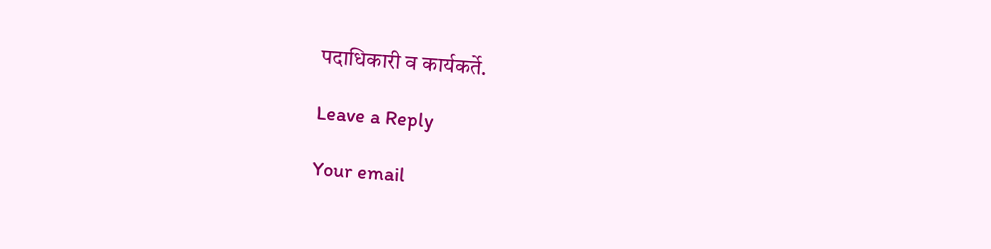पदाधिकारी व कार्यकर्ते.

Leave a Reply

Your email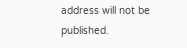address will not be published.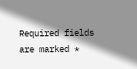Required fields are marked *